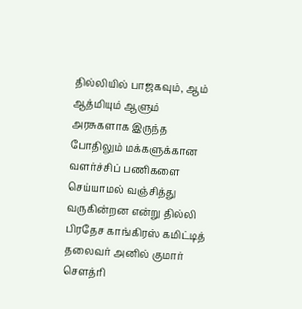தில்லியில் பாஜகவும், ஆம் ஆத்மியும் ஆளும் அரசுகளாக இருந்த போதிலும் மக்களுக்கான வளர்ச்சிப் பணிகளை செய்யாமல் வஞ்சித்து வருகின்றன என்று தில்லி பிரதேச காங்கிரஸ் கமிட்டித் தலைவர் அனில் குமார் செளத்ரி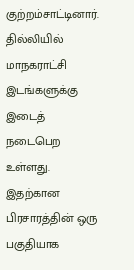குற்றம்சாட்டினார்.
தில்லியில் மாநகராட்சி இடங்களுக்கு இடைத் நடைபெற உள்ளது. இதற்கான பிரசாரத்தின் ஒரு பகுதியாக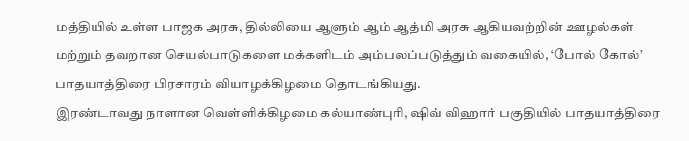மத்தியில் உள்ள பாஜக அரசு, தில்லியை ஆளும் ஆம் ஆத்மி அரசு ஆகியவற்றின் ஊழல்கள் மற்றும் தவறான செயல்பாடுகளை மக்களிடம் அம்பலப்படுத்தும் வகையில், ‘போல் கோல்’ பாதயாத்திரை பிரசாரம் வியாழக்கிழமை தொடங்கியது.
இரண்டாவது நாளான வெள்ளிக்கிழமை கல்யாண்புரி, ஷிவ் விஹார் பகுதியில் பாதயாத்திரை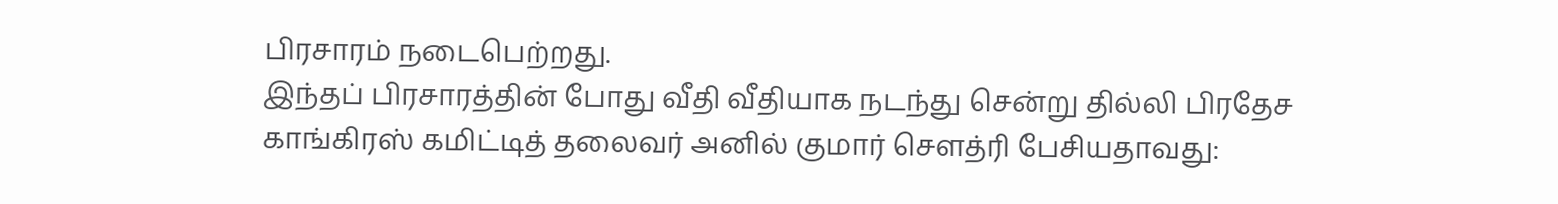பிரசாரம் நடைபெற்றது.
இந்தப் பிரசாரத்தின் போது வீதி வீதியாக நடந்து சென்று தில்லி பிரதேச காங்கிரஸ் கமிட்டித் தலைவர் அனில் குமார் செளத்ரி பேசியதாவது: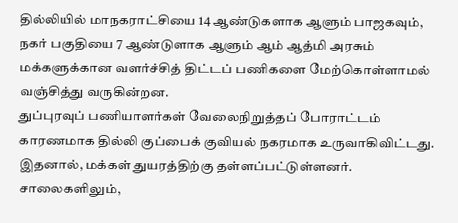தில்லியில் மாநகராட்சியை 14 ஆண்டுகளாக ஆளும் பாஜகவும், நகர் பகுதியை 7 ஆண்டுளாக ஆளும் ஆம் ஆத்மி அரசும் மக்களுக்கான வளர்ச்சித் திட்டப் பணிகளை மேற்கொள்ளாமல் வஞ்சித்து வருகின்றன.
துப்புரவுப் பணியாளர்கள் வேலைநிறுத்தப் போராட்டம் காரணமாக தில்லி குப்பைக் குவியல் நகரமாக உருவாகிவிட்டது. இதனால், மக்கள் துயரத்திற்கு தள்ளப்பட்டுள்ளனர். சாலைகளிலும்,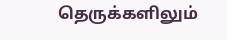தெருக்களிலும்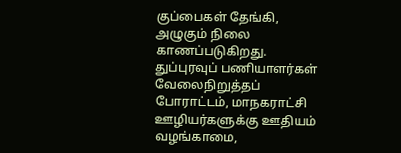குப்பைகள் தேங்கி, அழுகும் நிலை காணப்படுகிறது.
துப்புரவுப் பணியாளர்கள் வேலைநிறுத்தப் போராட்டம், மாநகராட்சி ஊழியர்களுக்கு ஊதியம் வழங்காமை,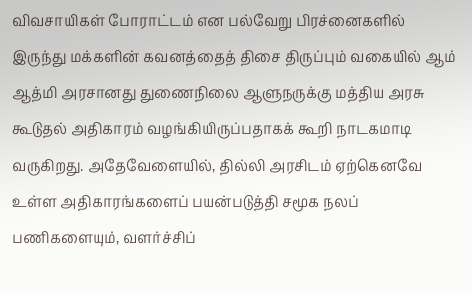விவசாயிகள் போராட்டம் என பல்வேறு பிரச்னைகளில் இருந்து மக்களின் கவனத்தைத் திசை திருப்பும் வகையில் ஆம் ஆத்மி அரசானது துணைநிலை ஆளுநருக்கு மத்திய அரசு கூடுதல் அதிகாரம் வழங்கியிருப்பதாகக் கூறி நாடகமாடி வருகிறது. அதேவேளையில், தில்லி அரசிடம் ஏற்கெனவே உள்ள அதிகாரங்களைப் பயன்படுத்தி சமூக நலப் பணிகளையும், வளர்ச்சிப்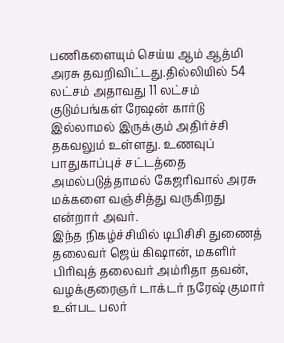பணிகளையும் செய்ய ஆம் ஆத்மி அரசு தவறிவிட்டது.தில்லியில் 54 லட்சம் அதாவது 11 லட்சம் குடும்பங்கள் ரேஷன் கார்டு இல்லாமல் இருக்கும் அதிர்ச்சி தகவலும் உள்ளது. உணவுப் பாதுகாப்புச் சட்டத்தை அமல்படுத்தாமல் கேஜரிவால் அரசு மக்களை வஞ்சித்து வருகிறது என்றார் அவர்.
இந்த நிகழ்ச்சியில் டிபிசிசி துணைத் தலைவர் ஜெய் கிஷான், மகளிர் பிரிவுத் தலைவர் அம்ரிதா தவன், வழக்குரைஞர் டாக்டர் நரேஷ் குமார் உள்பட பலர்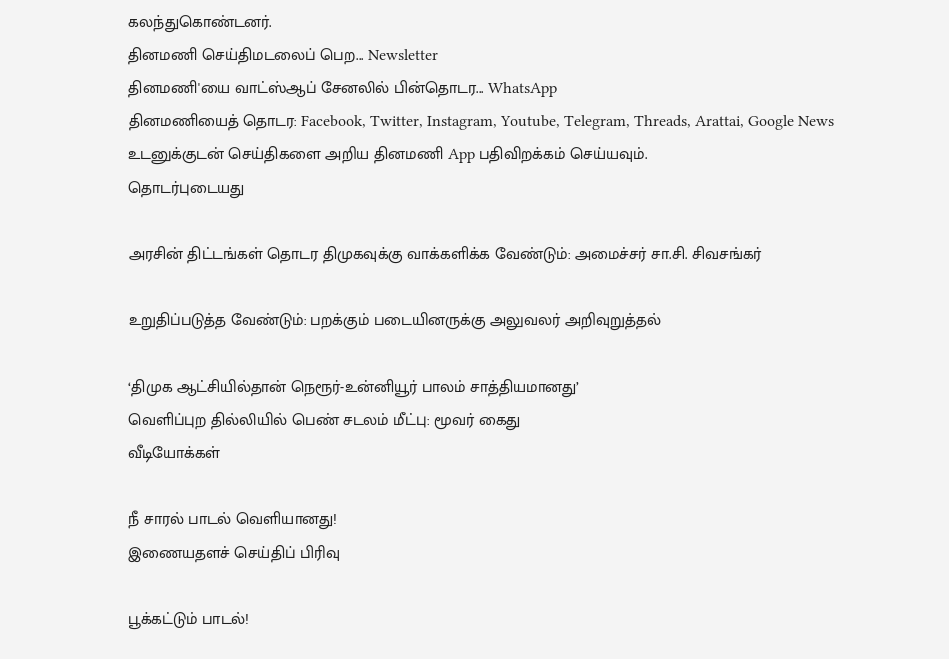கலந்துகொண்டனர்.
தினமணி செய்திமடலைப் பெற... Newsletter
தினமணி'யை வாட்ஸ்ஆப் சேனலில் பின்தொடர... WhatsApp
தினமணியைத் தொடர: Facebook, Twitter, Instagram, Youtube, Telegram, Threads, Arattai, Google News
உடனுக்குடன் செய்திகளை அறிய தினமணி App பதிவிறக்கம் செய்யவும்.
தொடர்புடையது

அரசின் திட்டங்கள் தொடர திமுகவுக்கு வாக்களிக்க வேண்டும்: அமைச்சர் சா.சி. சிவசங்கர்

உறுதிப்படுத்த வேண்டும்: பறக்கும் படையினருக்கு அலுவலர் அறிவுறுத்தல்

‘திமுக ஆட்சியில்தான் நெரூர்-உன்னியூர் பாலம் சாத்தியமானது’
வெளிப்புற தில்லியில் பெண் சடலம் மீட்பு: மூவர் கைது
வீடியோக்கள்

நீ சாரல் பாடல் வெளியானது!
இணையதளச் செய்திப் பிரிவு

பூக்கட்டும் பாடல்!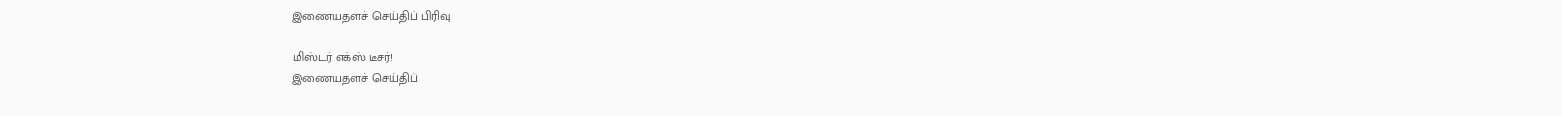இணையதளச் செய்திப் பிரிவு

மிஸ்டர் எக்ஸ் டீசர்!
இணையதளச் செய்திப்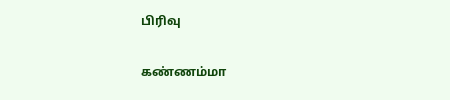பிரிவு

கண்ணம்மா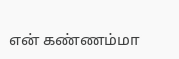என் கண்ணம்மா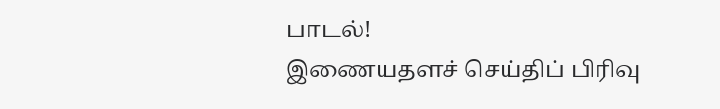பாடல்!
இணையதளச் செய்திப் பிரிவு